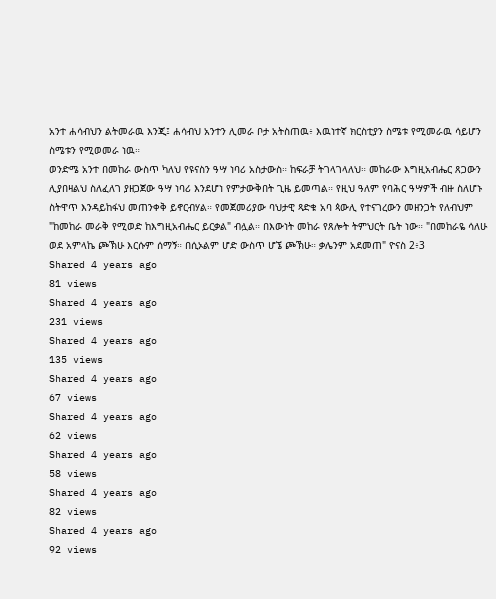አንተ ሐሳብህን ልትመራዉ እንጂ፤ ሐሳብህ አንተን ሊመራ ቦታ አትስጠዉ፥ እዉነተኛ ክርስቲያን ስሜቱ የሚመራዉ ሳይሆን ስሜቱን የሚወመራ ነዉ።
ወንድሜ አንተ በመከራ ውስጥ ካለህ የዩናስን ዓሣ ነባሪ አስታውስ። ከፍራቻ ትገላገላለህ። መከራው እግዚአብሔር ጸጋውን ሊያበዛልህ ስለፈለገ ያዘጋጀው ዓሣ ነባሪ እንደሆነ የምታውቅበት ጊዜ ይመጣል። የዚህ ዓለም የባሕር ዓሣዎች ብዙ ስለሆኑ ስትዋጥ እንዳይከፋህ መጠንቀቅ ይኖርብሃል። የመጀመሪያው ባህታዊ ጻድቁ አባ ጳውሊ የተናገረውን መዘንጋት የለብህም "ከመከራ መራቅ የሚወድ ከእግዚአብሔር ይርቃል" ብሏል። በእውነት መከራ የጸሎት ትምህርት ቤት ነው። "በመከራዬ ሳለሁ ወደ አምላኬ ጮኽሁ እርሱም ሰማኝ። በሲኦልም ሆድ ውስጥ ሆኜ ጮኽሁ። ቃሌንም አደመጠ" ዮናስ 2፥3
Shared 4 years ago
81 views
Shared 4 years ago
231 views
Shared 4 years ago
135 views
Shared 4 years ago
67 views
Shared 4 years ago
62 views
Shared 4 years ago
58 views
Shared 4 years ago
82 views
Shared 4 years ago
92 views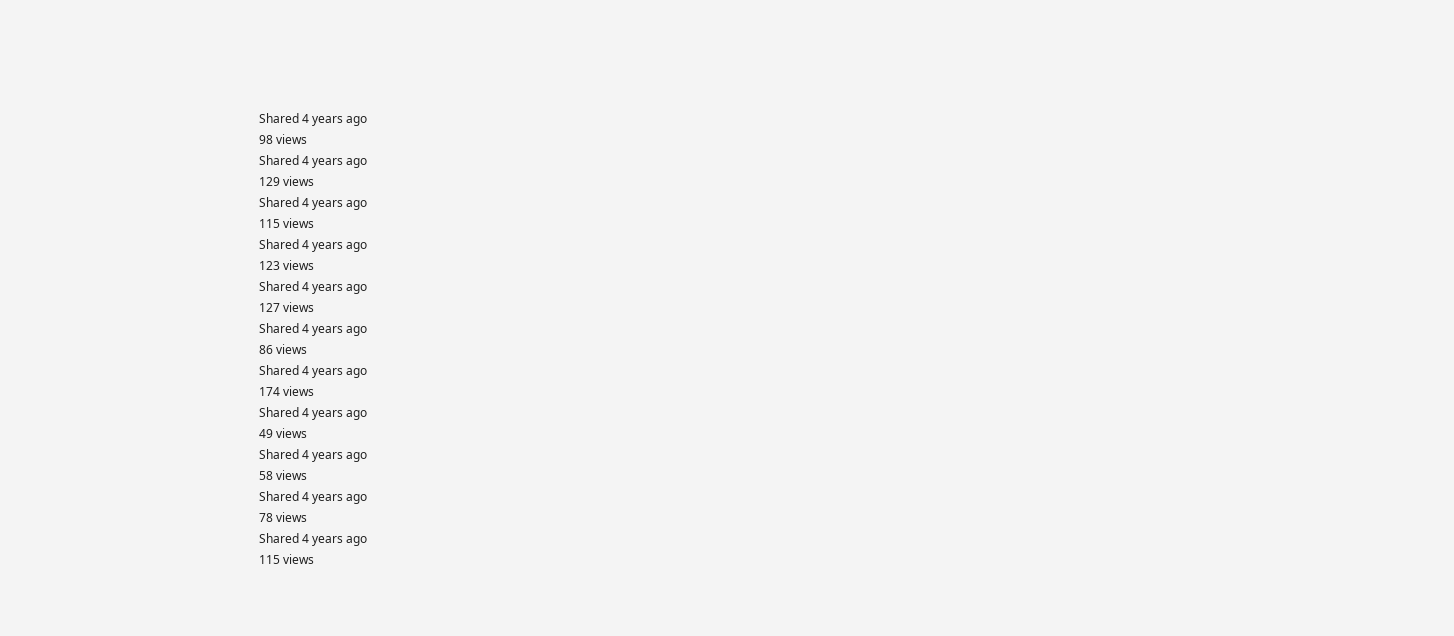Shared 4 years ago
98 views
Shared 4 years ago
129 views
Shared 4 years ago
115 views
Shared 4 years ago
123 views
Shared 4 years ago
127 views
Shared 4 years ago
86 views
Shared 4 years ago
174 views
Shared 4 years ago
49 views
Shared 4 years ago
58 views
Shared 4 years ago
78 views
Shared 4 years ago
115 views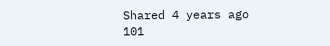Shared 4 years ago
101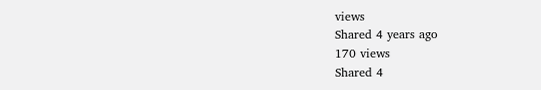views
Shared 4 years ago
170 views
Shared 4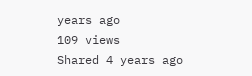years ago
109 views
Shared 4 years ago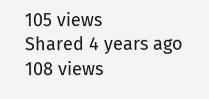105 views
Shared 4 years ago
108 views